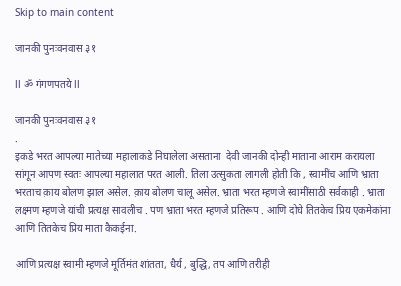Skip to main content

जानकी पुनःवनवास ३१

ll ॐ गंगणपतये ll

जानकी पुनःवनवास ३१
.
इकडे भरत आपल्या मातेच्या महालाकडे निघालेला असताना  देवी जानकी दोन्ही माताना आराम करायला सांगून आपण स्वतः आपल्या महालात परत आली. तिला उत्सुकता लागली होती कि , स्वामींच आणि भ्राता भरताच क़ाय बोलण झाल असेल. क़ाय बोलण चालू असेल. भ्राता भरत म्हणजे स्वामींसाठी सर्वकाही . भ्राता लक्ष्मण म्हणजे यांची प्रत्यक्ष सावलीच . पण भ्राता भरत म्हणजे प्रतिरूप . आणि दोघे तितकेच प्रिय एकमेकांना आणि तितकेच प्रिय माता कैकईना.

आणि प्रत्यक्ष स्वामी म्हणजे मूर्तिमंत शांतता, धैर्य , बुद्धि, तप आणि तरीही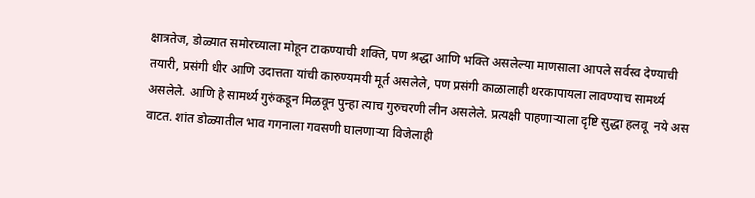क्षात्रतेज, डोळ्यात समोरच्याला मोहून टाकण्याची शक्ति, पण श्रद्धा आणि भक्ति असलेल्या माणसाला आपले सर्वस्व देण्याची तयारी, प्रसंगी धीर आणि उदात्तता यांची कारुण्यमयी मूर्त असलेले, पण प्रसंगी काळालाही थरकापायला लावण्याच सामर्थ्य असलेले. आणि हे सामर्थ्य गुरुंकडून मिळवून पुन्हा त्याच गुरुचरणी लीन असलेले. प्रत्यक्षी पाहणाऱ्याला दृष्टि सुद्धा हलवू  नये अस वाटत. शांत डोळ्यातील भाव गगनाला गवसणी घालणाऱ्या विजेलाही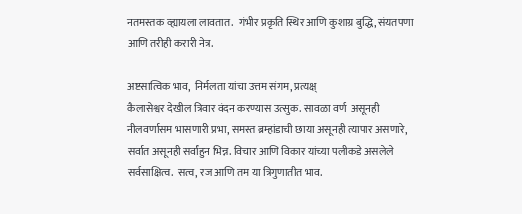नतमस्तक व्ह्यायला लावतात.  गंभीर प्रकृति स्थिर आणि कुशाग्र बुद्धि, संयतपणा आणि तरीही करारी नेत्र.

अष्टसात्विक भाव,  निर्मलता यांचा उत्तम संगम, प्रत्यक्ष्
कैलासेश्वर देखील त्रिवार वंदन करण्यास उत्सुक. सावळा वर्ण  असूनही   नीलवर्णासम भासणारी प्रभा, समस्त ब्रम्हांडाची छाया असूनही त्यापार असणारे, सर्वात असूनही सर्वांहुन भिन्न. विचार आणि विकार यांच्या पलीकडे असलेले सर्वसाक्षित्व.  सत्व, रज आणि तम या त्रिगुणातीत भाव.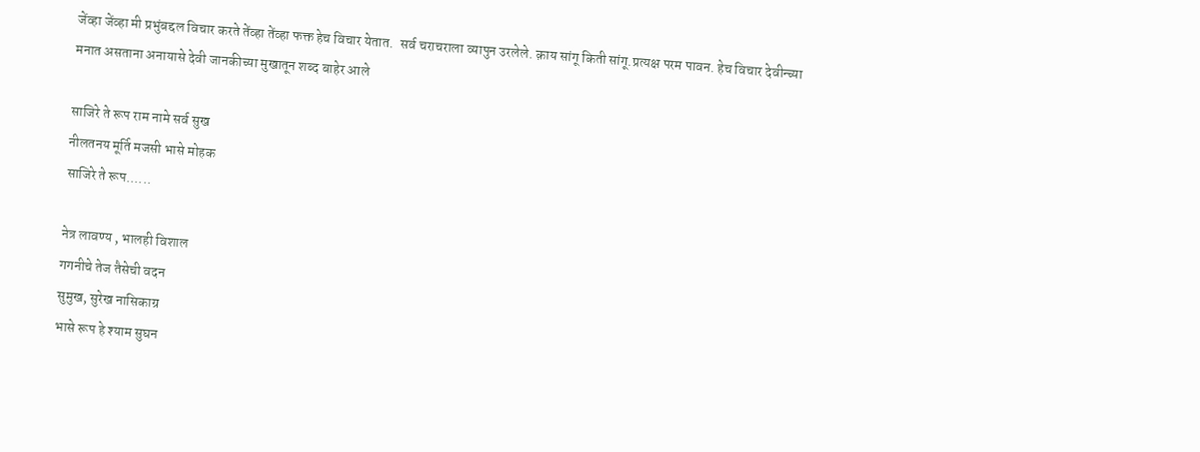जेंव्हा जेंव्हा मी प्रभुंबद्दल विचार करते तेंव्हा तेंव्हा फक्त हेच विचार येतात.  सर्व चराचराला व्यापुन उरलेले. क़ाय सांगू किती सांगू.प्रत्यक्ष परम पावन. हेच विचार देवीन्च्या मनात असताना अनायासे देवी जानकीच्या मुखातून शब्द बाहेर आले

साजिरे ते रूप राम नामे सर्व सुख
नीलतनय मूर्ति मजसी भासे मोहक
साजिरे ते रूप......

नेत्र लावण्य , भालही विशाल
गगनीचे तेज तैसेची वदन
सुमुख, सुरेख नासिकाग्र
भासे रूप हे श्याम सुघन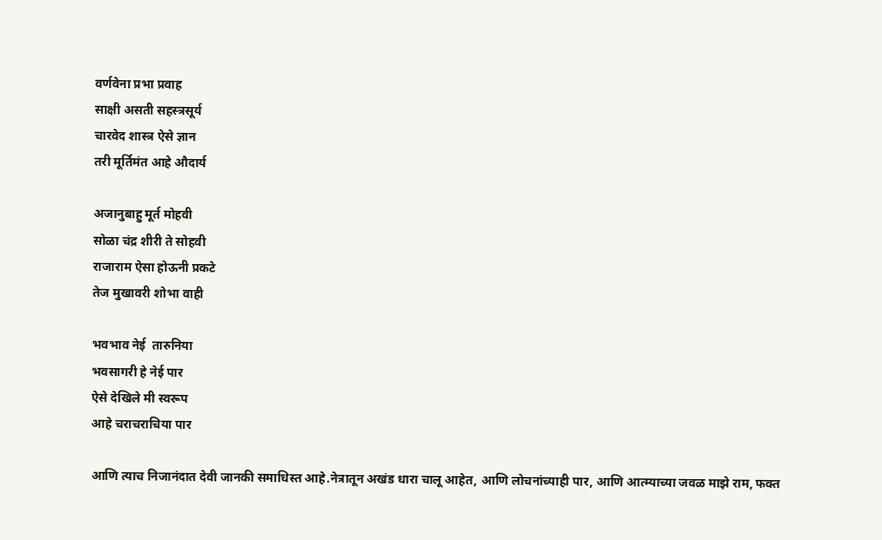वर्णवेना प्रभा प्रवाह
साक्षी असती सहस्त्रसूर्य
चारवेद शास्त्र ऐसे ज्ञान
तरी मूर्तिमंत आहे औदार्य

अजानुबाहु मूर्त मोहवी
सोळा चंद्र शीरी ते सोहवी
राजाराम ऐसा होऊनी प्रकटे
तेज मुखावरी शोभा वाही

भवभाव नेई  तारुनिया
भवसागरी हे नेई पार
ऐसे देखिले मी स्वरूप
आहे चराचराचिया पार

आणि त्याच निजानंदात देवी जानकी समाधिस्त आहे.नेत्रातून अखंड धारा चालू आहेत, आणि लोचनांच्याही पार, आणि आत्म्याच्या जवळ माझे राम, फक्त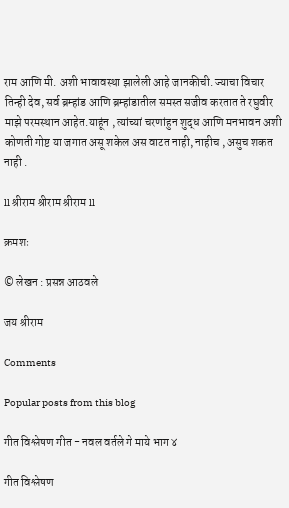राम आणि मी. अशी भावावस्था झालेली आहे जानकीची. ज्याचा विचार तिन्ही देव, सर्व ब्रम्हांड आणि ब्रम्हांडातील समस्त सजीव करतात ते रघुवीर माझे परमस्थान आहेत.याहूंन , त्यांच्यां चरणांहुन शुद्ध आणि मनभावन अशी कोणती गोष्ट या जगात असू शकेल अस वाटत नाही, नाहीच , असुच शकत  नाही .

ll श्रीराम श्रीराम श्रीराम ll

क्रमशः

© लेखन : प्रसन्न आठवले

जय श्रीराम

Comments

Popular posts from this blog

गीत विश्लेषण गीत - नवल वर्तले गे माये भाग ४

गीत विश्लेषण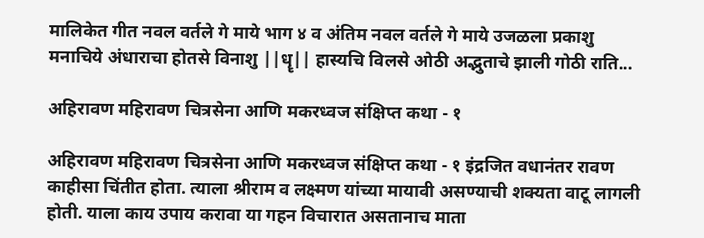मालिकेत गीत नवल वर्तले गे माये भाग ४ व अंतिम नवल वर्तले गे माये उजळला प्रकाशु मनाचिये अंधाराचा होतसे विनाशु ||धॄ|| हास्यचि विलसे ओठी अद्भुताचे झाली गोठी राति...

अहिरावण महिरावण चित्रसेना आणि मकरध्वज संक्षिप्त कथा - १

अहिरावण महिरावण चित्रसेना आणि मकरध्वज संक्षिप्त कथा - १ इंद्रजित वधानंतर रावण काहीसा चिंतीत होता. त्याला श्रीराम व लक्ष्मण यांच्या मायावी असण्याची शक्यता वाटू लागली होती. याला काय उपाय करावा या गहन विचारात असतानाच माता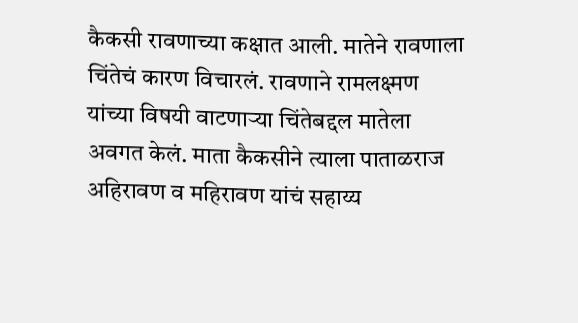कैकसी रावणाच्या कक्षात आली. मातेने रावणाला चिंतेचं कारण विचारलं. रावणाने रामलक्ष्मण यांच्या विषयी वाटणाऱ्या चिंतेबद्दल मातेला अवगत केलं. माता कैकसीने त्याला पाताळराज अहिरावण व महिरावण यांचं सहाय्य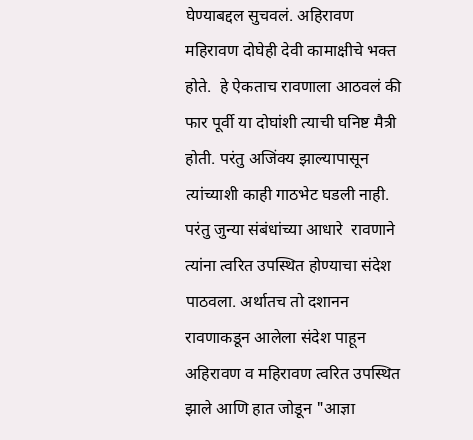घेण्याबद्दल सुचवलं. अहिरावण महिरावण दोघेही देवी कामाक्षीचे भक्त होते.  हे ऐकताच रावणाला आठवलं की फार पूर्वी या दोघांशी त्याची घनिष्ट मैत्री होती. परंतु अजिंक्य झाल्यापासून त्यांच्याशी काही गाठभेट घडली नाही. परंतु जुन्या संबंधांच्या आधारे  रावणाने त्यांना त्वरित उपस्थित होण्याचा संदेश पाठवला. अर्थातच तो दशानन रावणाकडून आलेला संदेश पाहून अहिरावण व महिरावण त्वरित उपस्थित झाले आणि हात जोडून "आज्ञा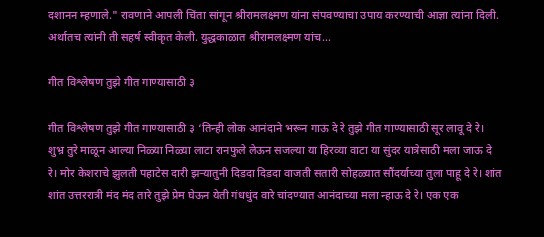दशानन म्हणाले." रावणाने आपली चिंता सांगून श्रीरामलक्ष्मण यांना संपवण्याचा उपाय करण्याची आज्ञा त्यांना दिली. अर्थातच त्यांनी ती सहर्ष स्वीकृत केली. युद्धकाळात श्रीरामलक्ष्मण यांच...

गीत विश्लेषण तुझे गीत गाण्यासाठी ३

गीत विश्लेषण तुझे गीत गाण्यासाठी ३ ‘तिन्ही लोक आनंदाने भरून गाऊ दे रे तुझे गीत गाण्यासाठी सूर लावू दे रे। शुभ्र तुरे माळून आल्या निळ्या निळ्या लाटा रानफुले लेऊन सजल्या या हिरव्या वाटा या सुंदर यात्रेसाठी मला जाऊ दे रे। मोर केशराचे झुलती पहाटेस दारी झऱ्यातुनी दिडदा दिडदा वाजती सतारी सोहळ्यात सौंदर्याच्या तुला पाहू दे रे। शांत शांत उत्तररात्री मंद मंद तारे तुझे प्रेम घेऊन येती गंधधुंद वारे चांदण्यात आनंदाच्या मला न्हाऊ दे रे। एक एक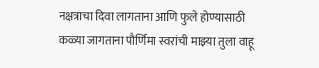नक्षत्राचा दिवा लागताना आणि फुले होण्यासाठी कळ्या जागताना पौर्णिमा स्वरांची माझ्या तुला वाहू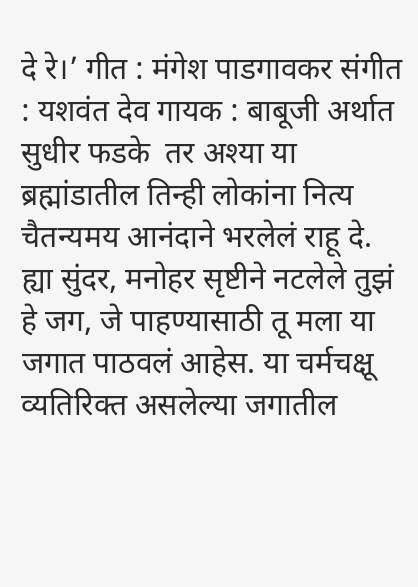दे रे।’ गीत : मंगेश पाडगावकर संगीत : यशवंत देव गायक : बाबूजी अर्थात सुधीर फडके  तर अश्या या ब्रह्मांडातील तिन्ही लोकांना नित्य चैतन्यमय आनंदाने भरलेलं राहू दे.  ह्या सुंदर, मनोहर सृष्टीने नटलेले तुझं हे जग, जे पाहण्यासाठी तू मला या जगात पाठवलं आहेस. या चर्मचक्षू व्यतिरिक्त असलेल्या जगातील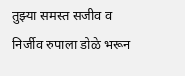तुझ्या समस्त सजीव व निर्जीव रुपाला डोळे भरून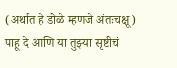(अर्थात हे डोळे म्हणजे अंतःचक्षू)  पाहू दे आणि या तुझ्या सृष्टीचं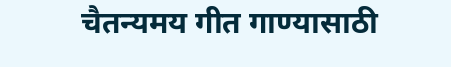चैतन्यमय गीत गाण्यासाठी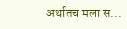अर्थातच मला स...